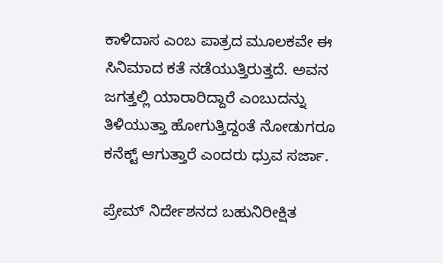ಕಾಳಿದಾಸ ಎಂಬ ಪಾತ್ರದ ಮೂಲಕವೇ ಈ ಸಿನಿಮಾದ ಕತೆ ನಡೆಯುತ್ತಿರುತ್ತದೆ. ಅವನ ಜಗತ್ತಲ್ಲಿ ಯಾರಾರಿದ್ದಾರೆ ಎಂಬುದನ್ನು ತಿಳಿಯುತ್ತಾ ಹೋಗುತ್ತಿದ್ದಂತೆ ನೋಡುಗರೂ ಕನೆಕ್ಟ್‌ ಆಗುತ್ತಾರೆ ಎಂದರು ಧ್ರುವ ಸರ್ಜಾ.

ಪ್ರೇಮ್ ನಿರ್ದೇಶನದ ಬಹುನಿರೀಕ್ಷಿತ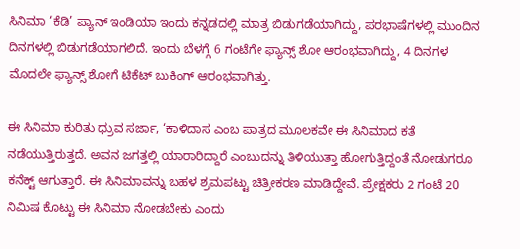ಸಿನಿಮಾ ‘ಕೆಡಿ’ ಪ್ಯಾನ್‌ ಇಂಡಿಯಾ ಇಂದು ಕನ್ನಡದಲ್ಲಿ ಮಾತ್ರ ಬಿಡುಗಡೆಯಾಗಿದ್ದು, ಪರಭಾಷೆಗಳಲ್ಲಿ ಮುಂದಿನ ದಿನಗಳಲ್ಲಿ ಬಿಡುಗಡೆಯಾಗಲಿದೆ. ಇಂದು ಬೆಳಗ್ಗೆ 6 ಗಂಟೆಗೇ ಫ್ಯಾನ್ಸ್‌ ಶೋ ಆರಂಭವಾಗಿದ್ದು, 4 ದಿನಗಳ ಮೊದಲೇ ಫ್ಯಾನ್ಸ್‌ ಶೋಗೆ ಟಿಕೆಟ್‌ ಬುಕಿಂಗ್‌ ಆರಂಭವಾಗಿತ್ತು.

ಈ ಸಿನಿಮಾ ಕುರಿತು ಧ್ರುವ ಸರ್ಜಾ, ‘ಕಾಳಿದಾಸ ಎಂಬ ಪಾತ್ರದ ಮೂಲಕವೇ ಈ ಸಿನಿಮಾದ ಕತೆ ನಡೆಯುತ್ತಿರುತ್ತದೆ. ಅವನ ಜಗತ್ತಲ್ಲಿ ಯಾರಾರಿದ್ದಾರೆ ಎಂಬುದನ್ನು ತಿಳಿಯುತ್ತಾ ಹೋಗುತ್ತಿದ್ದಂತೆ ನೋಡುಗರೂ ಕನೆಕ್ಟ್‌ ಆಗುತ್ತಾರೆ. ಈ ಸಿನಿಮಾವನ್ನು ಬಹಳ ಶ್ರಮಪಟ್ಟು ಚಿತ್ರೀಕರಣ ಮಾಡಿದ್ದೇವೆ. ಪ್ರೇಕ್ಷಕರು 2 ಗಂಟೆ 20 ನಿಮಿಷ ಕೊಟ್ಟು ಈ ಸಿನಿಮಾ ನೋಡಬೇಕು ಎಂದು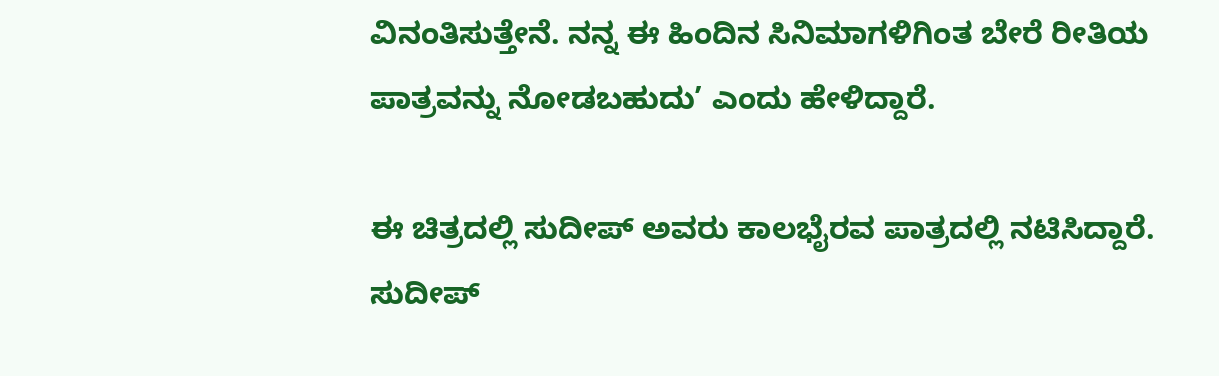ವಿನಂತಿಸುತ್ತೇನೆ. ನನ್ನ ಈ ಹಿಂದಿನ ಸಿನಿಮಾಗಳಿಗಿಂತ ಬೇರೆ ರೀತಿಯ ಪಾತ್ರವನ್ನು ನೋಡಬಹುದು’ ಎಂದು ಹೇಳಿದ್ದಾರೆ.

ಈ ಚಿತ್ರದಲ್ಲಿ ಸುದೀಪ್‌ ಅವರು ಕಾಲಭೈರವ ಪಾತ್ರದಲ್ಲಿ ನಟಿಸಿದ್ದಾರೆ. ಸುದೀಪ್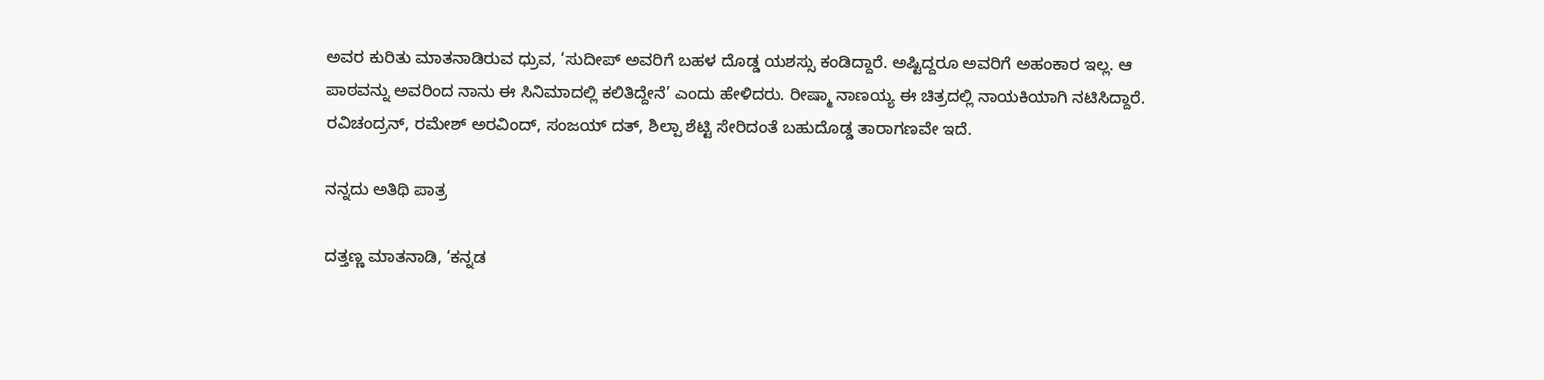ಅ‍ವರ ಕುರಿತು ಮಾತನಾಡಿರುವ ಧ್ರುವ, ‘ಸುದೀಪ್‌ ಅವರಿಗೆ ಬಹಳ ದೊಡ್ಡ ಯಶಸ್ಸು ಕಂಡಿದ್ದಾರೆ. ಅಷ್ಟಿದ್ದರೂ ಅವರಿಗೆ ಅಹಂಕಾರ ಇಲ್ಲ. ಆ ಪಾಠವನ್ನು ಅವರಿಂದ ನಾನು ಈ ಸಿನಿಮಾದಲ್ಲಿ ಕಲಿತಿದ್ದೇನೆ’ ಎಂದು ಹೇಳಿದರು. ರೀಷ್ಮಾ ನಾಣಯ್ಯ ಈ ಚಿತ್ರದಲ್ಲಿ ನಾಯಕಿಯಾಗಿ ನಟಿಸಿದ್ದಾರೆ. ರವಿಚಂದ್ರನ್‌, ರಮೇಶ್‌ ಅರವಿಂದ್‌, ಸಂಜಯ್‌ ದತ್, ಶಿಲ್ಪಾ ಶೆಟ್ಟಿ ಸೇರಿದಂತೆ ಬಹುದೊಡ್ಡ ತಾರಾಗಣವೇ ಇದೆ.

ನನ್ನದು ಅತಿಥಿ ಪಾತ್ರ

ದತ್ತಣ್ಣ ಮಾತನಾಡಿ, ‘ಕನ್ನಡ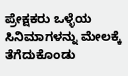ಪ್ರೇಕ್ಷಕರು ಒಳ್ಳೆಯ ಸಿನಿಮಾಗಳನ್ನು ಮೇಲಕ್ಕೆ ತೆಗೆದುಕೊಂಡು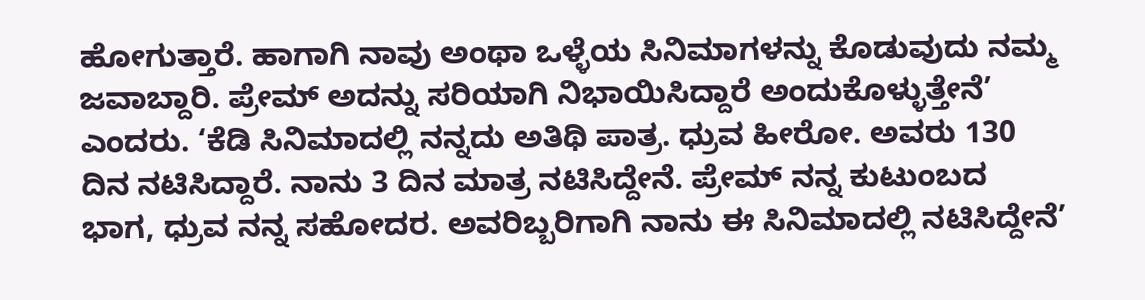ಹೋಗುತ್ತಾರೆ. ಹಾಗಾಗಿ ನಾವು ಅಂಥಾ ಒಳ್ಳೆಯ ಸಿನಿಮಾಗಳನ್ನು ಕೊಡುವುದು ನಮ್ಮ ಜವಾಬ್ದಾರಿ. ಪ್ರೇಮ್‌ ಅದನ್ನು ಸರಿಯಾಗಿ ನಿಭಾಯಿಸಿದ್ದಾರೆ ಅಂದುಕೊಳ್ಳುತ್ತೇನೆ’ ಎಂದರು. ‘ಕೆಡಿ ಸಿನಿಮಾದಲ್ಲಿ ನನ್ನದು ಅತಿಥಿ ಪಾತ್ರ. ಧ್ರುವ ಹೀರೋ. ಅವರು 130 ದಿನ ನಟಿಸಿದ್ದಾರೆ. ನಾನು 3 ದಿನ ಮಾತ್ರ ನಟಿಸಿದ್ದೇನೆ. ಪ್ರೇಮ್ ನನ್ನ ಕುಟುಂಬದ ಭಾಗ, ಧ್ರುವ ನನ್ನ ಸಹೋದರ. ಅವರಿಬ್ಬರಿಗಾಗಿ ನಾನು ಈ ಸಿನಿಮಾದಲ್ಲಿ ನಟಿಸಿದ್ದೇನೆ’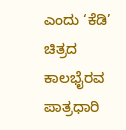ಎಂದು ‘ಕೆಡಿ’ ಚಿತ್ರದ ಕಾಲಭೈರವ ಪಾತ್ರಧಾರಿ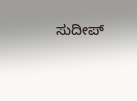ಸುದೀಪ್‌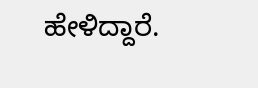ಹೇಳಿದ್ದಾರೆ.